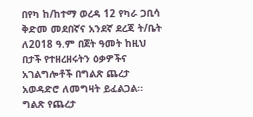በየካ ከ/ከተማ ወረዳ 12 የካራ ጋቢሳ ቅድመ መደበኛና አንደኛ ደረጃ ት/ቤት ለ2018 ዓ.ም በጀት ዓመት ከዚህ በታች የተዘረዘሩትን ዕቃዎችና አገልግሎቶች በግልጽ ጨረታ አወዳድሮ ለመግዛት ይፈልጋል፡፡
ግልጽ የጨረታ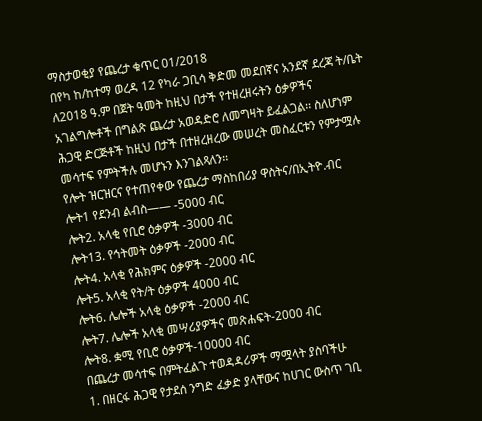ማስታወቂያ የጨረታ ቁጥር 01/2018
በየካ ከ/ከተማ ወረዳ 12 የካራ ጋቢሳ ቅድመ መደበኛና አንደኛ ደረጃ ት/ቤት ለ2018 ዓ.ም በጀት ዓመት ከዚህ በታች የተዘረዘሩትን ዕቃዎችና አገልግሎቶች በግልጽ ጨረታ አወዳድሮ ለመግዛት ይፈልጋል፡፡ ስለሆነም ሕጋዊ ድርጅቶች ከዚህ በታች በተዘረዘረው መሠረት መስፈርቱን የምታሟሉ መሳተፍ የምትችሉ መሆኑን እንገልጻለን፡፡
የሎት ዝርዝርና የተጠየቀው የጨረታ ማስከበሪያ ዋስትና/በኢትዮ.ብር
ሎት1 የደንብ ልብስ—— -5000 ብር
ሎት2. አላቂ የቢሮ ዕቃዎች -3000 ብር
ሎት13. የኅትመት ዕቃዎች -2000 ብር
ሎት4. አላቂ የሕክምና ዕቃዎች -2000 ብር
ሎት5. አላቂ የት/ት ዕቃዎች 4000 ብር
ሎት6. ሌሎች አላቂ ዕቃዎች -2000 ብር
ሎት7. ሌሎች አላቂ መሣሪያዎችና መጽሐፍት-2000 ብር
ሎት8. ቋሚ የቢሮ ዕቃዎች-10000 ብር
በጨረታ መሳተፍ በምትፈልጉ ተወዳዳሪዎች ማሟላት ያስባችሁ
1. በዘርፋ ሕጋዊ የታደሰ ንግድ ፈቃድ ያላቸውና ከሀገር ውስጥ ገቢ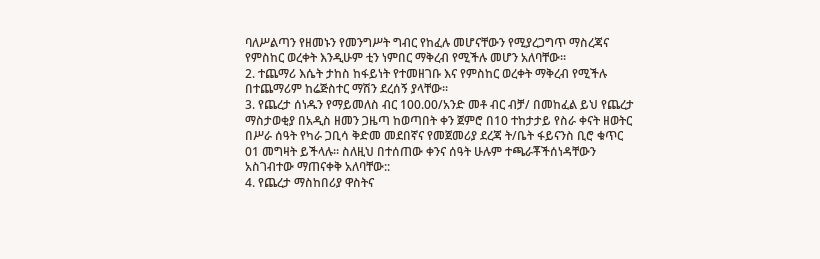ባለሥልጣን የዘመኑን የመንግሥት ግብር የከፈሉ መሆናቸውን የሚያረጋግጥ ማስረጃና የምስከር ወረቀት እንዲሁም ቲን ነምበር ማቅረብ የሚችሉ መሆን አለባቸው።
2. ተጨማሪ እሴት ታከስ ከፋይነት የተመዘገቡ እና የምስከር ወረቀት ማቅረብ የሚችሉ በተጨማሪም ከሬጅስተር ማሽን ደረሰኝ ያላቸው።
3. የጨረታ ሰነዱን የማይመለስ ብር 100.00/አንድ መቶ ብር ብቻ/ በመከፈል ይህ የጨረታ ማስታወቂያ በአዲስ ዘመን ጋዜጣ ከወጣበት ቀን ጀምሮ በ10 ተከታታይ የስራ ቀናት ዘወትር በሥራ ሰዓት የካራ ጋቢሳ ቅድመ መደበኛና የመጀመሪያ ደረጃ ት/ቤት ፋይናንስ ቢሮ ቁጥር 01 መግዛት ይችላሉ። ስለዚህ በተሰጠው ቀንና ሰዓት ሁሉም ተጫራቾችሰነዳቸውን አስገብተው ማጠናቀቅ አለባቸው::
4. የጨረታ ማስከበሪያ ዋስትና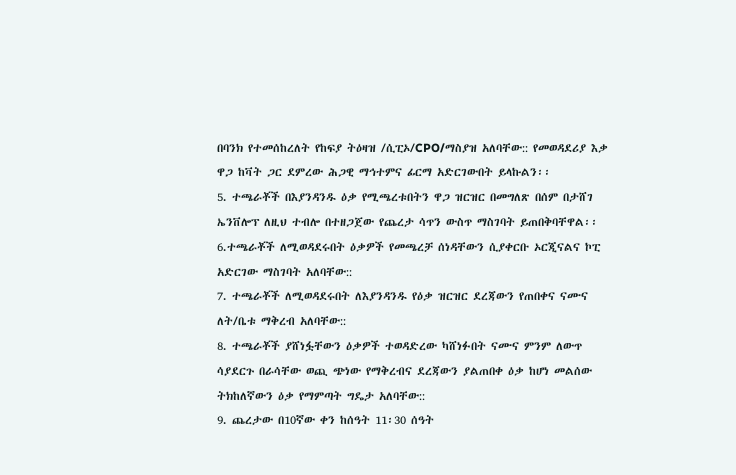በባንክ የተመሰከረለት የከፍያ ትዕዛዝ /ሲፒኦ/CPO/ማስያዝ አለባቸው:: የመወዳደሪያ እቃ ዋጋ ከቫት ጋር ደምረው ሕጋዊ ማኅተምና ፊርማ አድርገውበት ይላኩልን፡፡
5. ተጫራቾች በእያንዳንዱ ዕቃ የሚጫረቱበትን ዋጋ ዝርዝር በመግለጽ በሰም በታሸገ ኤንቨሎፕ ለዚህ ተብሎ በተዘጋጀው የጨረታ ሳጥን ውስጥ ማስገባት ይጠበቅባቸዋል፡፡
6.ተጫራቾች ለሚወዳደሩበት ዕቃዎች የመጫረቻ ሰነዳቸውን ሲያቀርቡ ኦርጂናልና ኮፒ አድርገው ማስገባት አለባቸው::
7. ተጫራቾች ለሚወዳደሩበት ለእያንዳንዱ የዕቃ ዝርዝር ደረጃውን የጠበቀና ናሙና ለት/ቤቱ ማቅረብ አለባቸው::
8. ተጫራቾች ያሸነፏቸውን ዕቃዎች ተወዳድረው ካሸነፉበት ናሙና ምንም ለውጥ ሳያደርጉ በራሳቸው ወጪ ጭነው የማቅረብና ደረጃውን ያልጠበቀ ዕቃ ከሆነ መልሰው ትክከለኛውን ዕቃ የማምጣት ግዴታ አለባቸው::
9. ጨረታው በ10ኛው ቀን ከሰዓት 11፡30 ሰዓት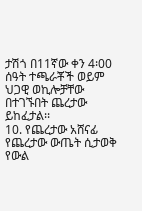ታሽጎ በ11ኛው ቀን 4፡00 ሰዓት ተጫራቾች ወይም ህጋዊ ወኪሎቻቸው በተገኙበት ጨረታው ይከፈታል፡፡
10. የጨረታው አሸናፊ የጨረታው ውጤት ሲታወቅ የውል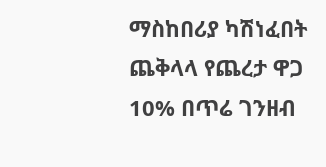ማስከበሪያ ካሽነፈበት ጨቅላላ የጨረታ ዋጋ 10% በጥሬ ገንዘብ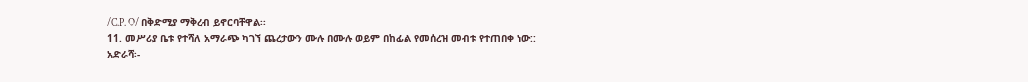/C.P. O/ በቅድሚያ ማቅረብ ይኖርባቸዋል፡፡
11. መሥሪያ ቤቱ የተሻለ አማራጭ ካገኘ ጨረታውን ሙሉ በሙሉ ወይም በከፊል የመሰረዝ መብቱ የተጠበቀ ነው::
አድራሻ፡-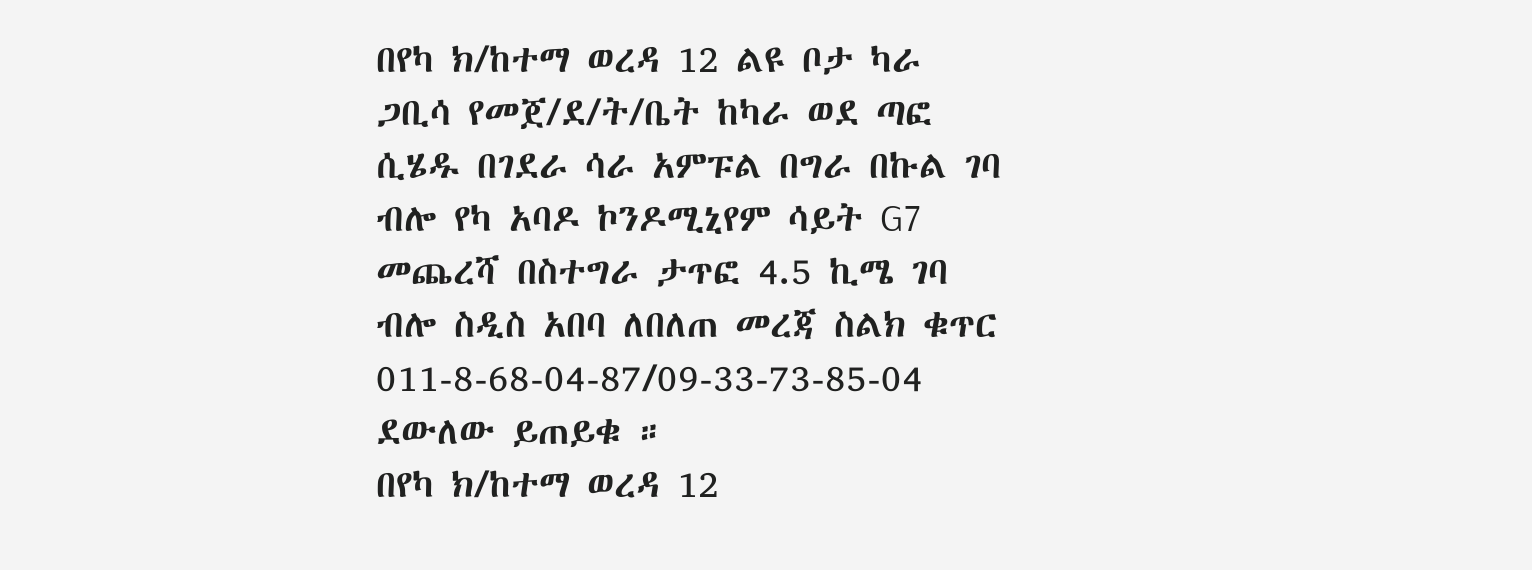በየካ ክ/ከተማ ወረዳ 12 ልዩ ቦታ ካራ ጋቢሳ የመጀ/ደ/ት/ቤት ከካራ ወደ ጣፎ ሲሄዱ በገደራ ሳራ አምፑል በግራ በኩል ገባ ብሎ የካ አባዶ ኮንዶሚኒየም ሳይት G7 መጨረሻ በስተግራ ታጥፎ 4.5 ኪሜ ገባ ብሎ ስዲስ አበባ ለበለጠ መረጃ ስልክ ቁጥር 011-8-68-04-87/09-33-73-85-04 ደውለው ይጠይቁ ።
በየካ ክ/ከተማ ወረዳ 12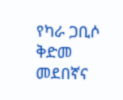የካራ ጋቢሶ ቅድመ መደበኛና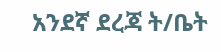አንደኛ ደረጃ ት/ቤት